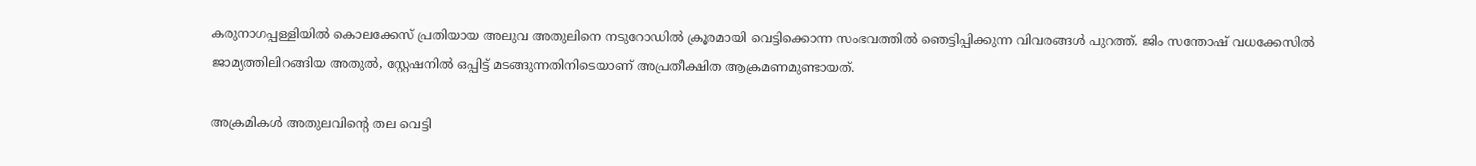കരുനാഗപ്പള്ളിയിൽ കൊലക്കേസ് പ്രതിയായ അലുവ അതുലിനെ നടുറോഡില്‍ ക്രൂരമായി വെട്ടിക്കൊന്ന സംഭവത്തില്‍ ഞെട്ടിപ്പിക്കുന്ന വിവരങ്ങള്‍ പുറത്ത്. ജിം സന്തോഷ് വധക്കേസിൽ ജാമ്യത്തിലിറങ്ങിയ അതുൽ, സ്റ്റേഷനിൽ ഒപ്പിട്ട് മടങ്ങുന്നതിനിടെയാണ് അപ്രതീക്ഷിത ആക്രമണമുണ്ടായത്.

അക്രമികള്‍ അതുലവിന്‍റെ തല വെട്ടി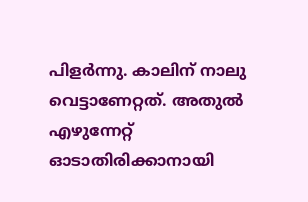പിളർന്നു. കാലിന് നാലു വെട്ടാണേറ്റത്. അതുല്‍‍ എഴുന്നേറ്റ് ഓടാതിരിക്കാനായി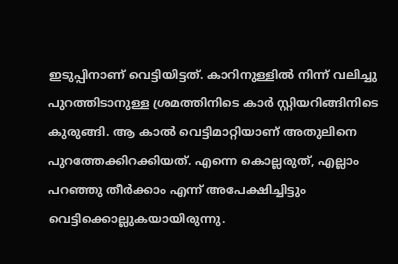ഇടുപ്പിനാണ് വെട്ടിയിട്ടത്. കാറിനുള്ളിൽ നിന്ന് വലിച്ചു പുറത്തിടാനുള്ള ശ്രമത്തിനിടെ കാര്‍ സ്റ്റിയറിങ്ങിനിടെ കുരുങ്ങി. ആ കാല്‍ വെട്ടിമാറ്റിയാണ് അതുലിനെ പുറത്തേക്കിറക്കിയത്. എന്നെ കൊല്ലരുത്, എല്ലാം പറഞ്ഞു തീർക്കാം എന്ന് അപേക്ഷിച്ചിട്ടും വെട്ടിക്കൊല്ലുകയായിരുന്നു.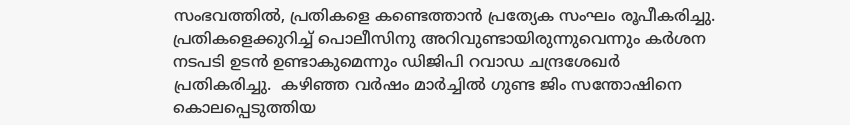സംഭവത്തില്‍, പ്രതികളെ കണ്ടെത്താന്‍ പ്രത്യേക സംഘം രൂപീകരിച്ചു. പ്രതികളെക്കുറിച്ച് പൊലീസിനു അറിവുണ്ടായിരുന്നുവെന്നും കര്‍ശന നടപടി ഉടന്‍ ഉണ്ടാകുമെന്നും ഡിജിപി റവാഡ ചന്ദ്രശേഖര്‍ പ്രതികരിച്ചു.  കഴിഞ്ഞ വര്‍ഷം മാര്‍ച്ചില്‍ ഗുണ്ട ജിം സന്തോഷിനെ കൊലപ്പെടുത്തിയ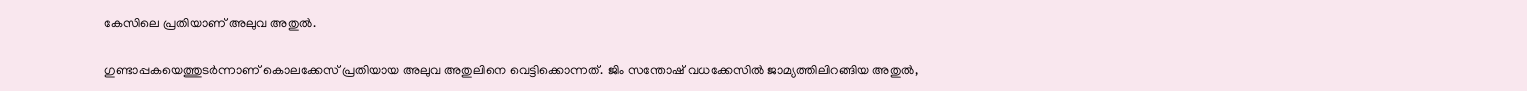കേസിലെ പ്രതിയാണ് അലുവ അതുല്‍.

ഗുണ്ടാപ്പകയെത്തുടർന്നാണ് കൊലക്കേസ് പ്രതിയായ അലുവ അതുലിനെ വെട്ടിക്കൊന്നത്. ജിം സന്തോഷ് വധക്കേസിൽ ജാമ്യത്തിലിറങ്ങിയ അതുൽ,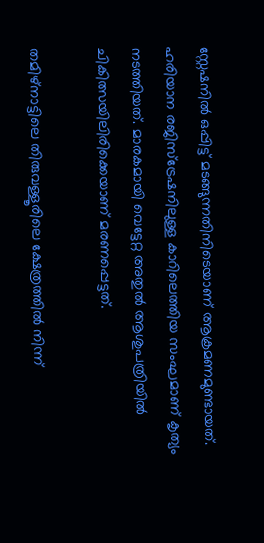സ്റ്റേഷനിൽ ഒപ്പിട്ട് മടങ്ങുന്നതിനിടെയാണ് ആക്രമണമുണ്ടായത്. ഹരിയാന രജിസ്‌ട്രേഷനിലുള്ള കാറിലെത്തിയ സംഘമാണ് കൃത്യം നടത്തിയത്. മാരകമായി വെട്ടേറ്റ അതുൽ ആശുപത്രിയിൽ ചികിത്സയിലിരിക്കെയാണ് മരണപ്പെട്ടത്.

തമിഴ്‌നാട്ടിലെ തിരുവള്ളൂരിലെ ക്ഷേത്രത്തിൽ നിന്ന്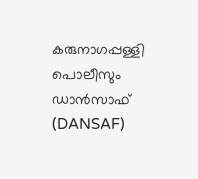കരുനാഗപ്പള്ളി പൊലീസും ഡാൻസാഫ് (DANSAF)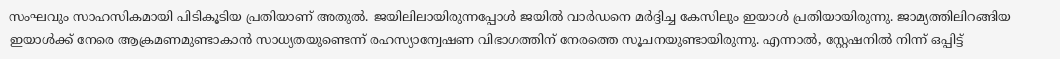സംഘവും സാഹസികമായി പിടികൂടിയ പ്രതിയാണ് അതുൽ. ജയിലിലായിരുന്നപ്പോൾ ജയിൽ വാർഡനെ മർദ്ദിച്ച കേസിലും ഇയാൾ പ്രതിയായിരുന്നു. ജാമ്യത്തിലിറങ്ങിയ ഇയാൾക്ക് നേരെ ആക്രമണമുണ്ടാകാൻ സാധ്യതയുണ്ടെന്ന് രഹസ്യാന്വേഷണ വിഭാഗത്തിന് നേരത്തെ സൂചനയുണ്ടായിരുന്നു. എന്നാൽ, സ്റ്റേഷനിൽ നിന്ന് ഒപ്പിട്ട്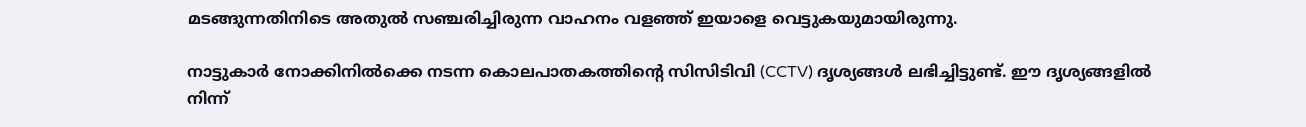മടങ്ങുന്നതിനിടെ അതുൽ സഞ്ചരിച്ചിരുന്ന വാഹനം വളഞ്ഞ് ഇയാളെ വെട്ടുകയുമായിരുന്നു.

നാട്ടുകാർ നോക്കിനിൽക്കെ നടന്ന കൊലപാതകത്തിന്റെ സിസിടിവി (CCTV) ദൃശ്യങ്ങൾ ലഭിച്ചിട്ടുണ്ട്. ഈ ദൃശ്യങ്ങളിൽ നിന്ന്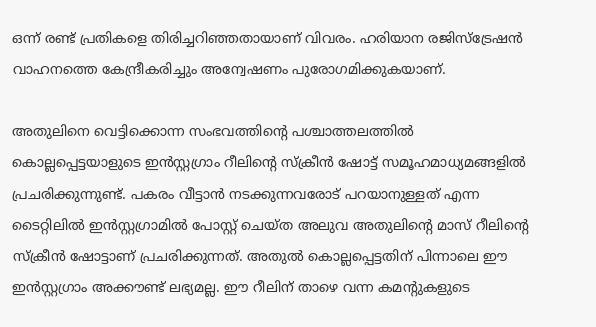ഒന്ന് രണ്ട് പ്രതികളെ തിരിച്ചറിഞ്ഞതായാണ് വിവരം. ഹരിയാന രജിസ്‌ട്രേഷൻ വാഹനത്തെ കേന്ദ്രീകരിച്ചും അന്വേഷണം പുരോഗമിക്കുകയാണ്.

അതുലിനെ വെട്ടിക്കൊന്ന സംഭവത്തിന്റെ പശ്ചാത്തലത്തിൽ കൊല്ലപ്പെട്ടയാളുടെ ഇൻസ്റ്റഗ്രാം റീലിന്റെ സ്ക്രീൻ ഷോട്ട് സമൂഹമാധ്യമങ്ങളിൽ പ്രചരിക്കുന്നുണ്ട്. പകരം വീട്ടാൻ നടക്കുന്നവരോട് പറയാനുള്ളത് എന്ന ടൈറ്റിലിൽ ഇൻസ്റ്റഗ്രാമിൽ പോസ്റ്റ് ചെയ്ത അലുവ അതുലിന്റെ മാസ് റീലിന്റെ സ്ക്രീൻ ഷോട്ടാണ് പ്രചരിക്കുന്നത്. അതുൽ കൊല്ലപ്പെട്ടതിന് പിന്നാലെ ഈ ഇൻസ്റ്റഗ്രാം അക്കൗണ്ട് ലഭ്യമല്ല. ഈ റീലിന് താഴെ വന്ന കമന്‍റുകളുടെ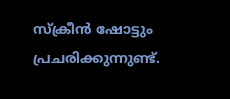സ്ക്രീന്‍ ഷോട്ടും പ്രചരിക്കുന്നുണ്ട്.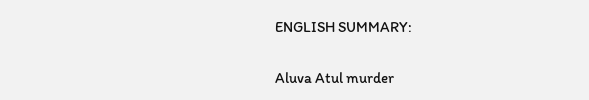ENGLISH SUMMARY:

Aluva Atul murder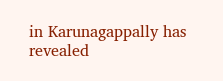in Karunagappally has revealed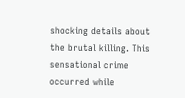shocking details about the brutal killing. This sensational crime occurred while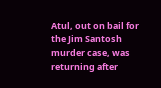Atul, out on bail for the Jim Santosh murder case, was returning after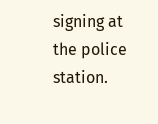signing at the police station.